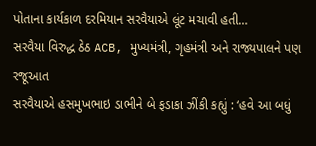પોતાના કાર્યકાળ દરમિયાન સરવૈયાએ લૂંટ મચાવી હતી…
સરવૈયા વિરુદ્ધ ઠેઠ ACB, મુખ્યમંત્રી, ગૃહમંત્રી અને રાજ્યપાલને પણ રજૂઆત
સરવૈયાએ હસમુખભાઇ ડાભીને બે ફડાકા ઝીંકી કહ્યું : ‘હવે આ બધું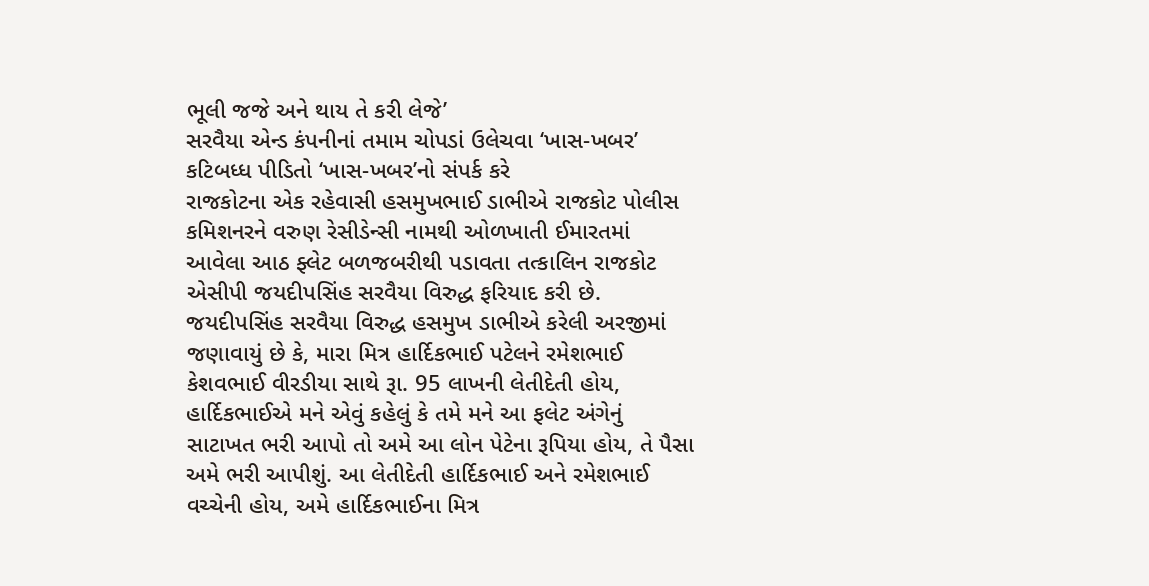ભૂલી જજે અને થાય તે કરી લેજે’
સરવૈયા એન્ડ કંપનીનાં તમામ ચોપડાં ઉલેચવા ‘ખાસ-ખબર’ કટિબધ્ધ પીડિતો ‘ખાસ-ખબર’નો સંપર્ક કરે
રાજકોટના એક રહેવાસી હસમુખભાઈ ડાભીએ રાજકોટ પોલીસ કમિશનરને વરુણ રેસીડેન્સી નામથી ઓળખાતી ઈમારતમાં આવેલા આઠ ફ્લેટ બળજબરીથી પડાવતા તત્કાલિન રાજકોટ એસીપી જયદીપસિંહ સરવૈયા વિરુદ્ધ ફરિયાદ કરી છે. જયદીપસિંહ સરવૈયા વિરુદ્ધ હસમુખ ડાભીએ કરેલી અરજીમાં જણાવાયું છે કે, મારા મિત્ર હાર્દિકભાઈ પટેલને રમેશભાઈ કેશવભાઈ વીરડીયા સાથે રૂા. 95 લાખની લેતીદેતી હોય, હાર્દિકભાઈએ મને એવું કહેલું કે તમે મને આ ફલેટ અંગેનું સાટાખત ભરી આપો તો અમે આ લોન પેટેના રૂપિયા હોય, તે પૈસા અમે ભરી આપીશું. આ લેતીદેતી હાર્દિકભાઈ અને રમેશભાઈ વચ્ચેની હોય, અમે હાર્દિકભાઈના મિત્ર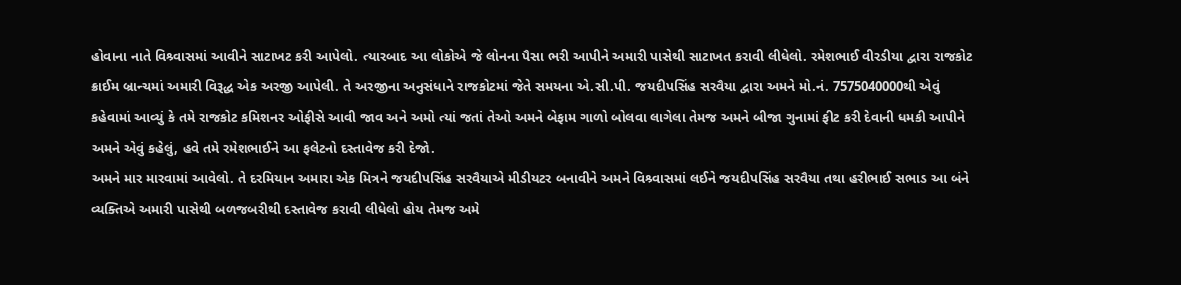હોવાના નાતે વિશ્ર્વાસમાં આવીને સાટાખટ કરી આપેલો. ત્યારબાદ આ લોકોએ જે લોનના પૈસા ભરી આપીને અમારી પાસેથી સાટાખત કરાવી લીધેલો. રમેશભાઈ વીરડીયા દ્વારા રાજકોટ ક્રાઈમ બ્રાન્ચમાં અમારી વિરૂદ્ધ એક અરજી આપેલી. તે અરજીના અનુસંધાને રાજકોટમાં જેતે સમયના એ.સી.પી. જયદીપસિંહ સરવૈયા દ્વારા અમને મો.નં. 7575040000થી એવું કહેવામાં આવ્યું કે તમે રાજકોટ કમિશનર ઓફીસે આવી જાવ અને અમો ત્યાં જતાં તેઓ અમને બેફામ ગાળો બોલવા લાગેલા તેમજ અમને બીજા ગુનામાં ફીટ કરી દેવાની ધમકી આપીને અમને એવું કહેલું, હવે તમે રમેશભાઈને આ ફલેટનો દસ્તાવેજ કરી દેજો.
અમને માર મારવામાં આવેલો. તે દરમિયાન અમારા એક મિત્રને જયદીપસિંહ સરવૈયાએ મીડીયટર બનાવીને અમને વિશ્ર્વાસમાં લઈને જયદીપસિંહ સરવૈયા તથા હરીભાઈ સભાડ આ બંને વ્યક્તિએ અમારી પાસેથી બળજબરીથી દસ્તાવેજ કરાવી લીધેલો હોય તેમજ અમે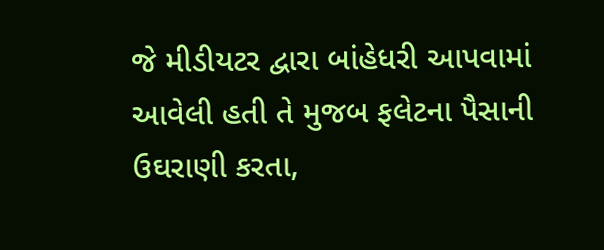જે મીડીયટર દ્વારા બાંહેધરી આપવામાં આવેલી હતી તે મુજબ ફલેટના પૈસાની ઉઘરાણી કરતા,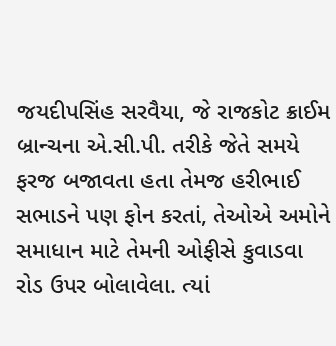જયદીપસિંહ સરવૈયા, જે રાજકોટ ક્રાઈમ બ્રાન્ચના એ.સી.પી. તરીકે જેતે સમયે ફરજ બજાવતા હતા તેમજ હરીભાઈ સભાડને પણ ફોન કરતાં, તેઓએ અમોને સમાધાન માટે તેમની ઓફીસે કુવાડવા રોડ ઉપર બોલાવેલા. ત્યાં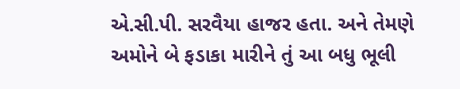એ.સી.પી. સરવૈયા હાજર હતા. અને તેમણે અમોને બે ફડાકા મારીને તું આ બધુ ભૂલી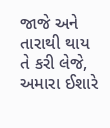જાજે અને તારાથી થાય તે કરી લેજે, અમારા ઈશારે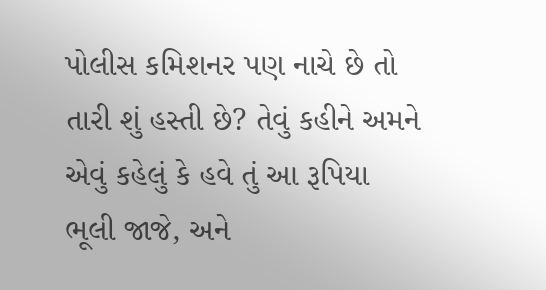પોલીસ કમિશનર પણ નાચે છે તો તારી શું હસ્તી છે? તેવું કહીને અમને એવું કહેલું કે હવે તું આ રૂપિયા ભૂલી જાજે, અને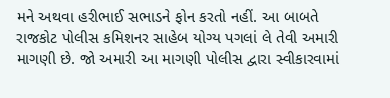મને અથવા હરીભાઈ સભાડને ફોન કરતો નહીં. આ બાબતે રાજકોટ પોલીસ કમિશનર સાહેબ યોગ્ય પગલાં લે તેવી અમારી માગણી છે. જો અમારી આ માગણી પોલીસ દ્વારા સ્વીકારવામાં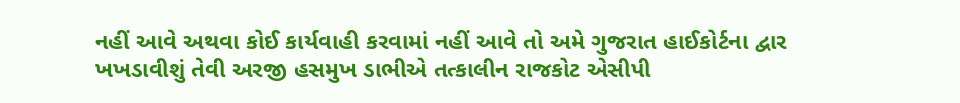નહીં આવે અથવા કોઈ કાર્યવાહી કરવામાં નહીં આવે તો અમે ગુજરાત હાઈકોર્ટના દ્વાર ખખડાવીશું તેવી અરજી હસમુખ ડાભીએ તત્કાલીન રાજકોટ એસીપી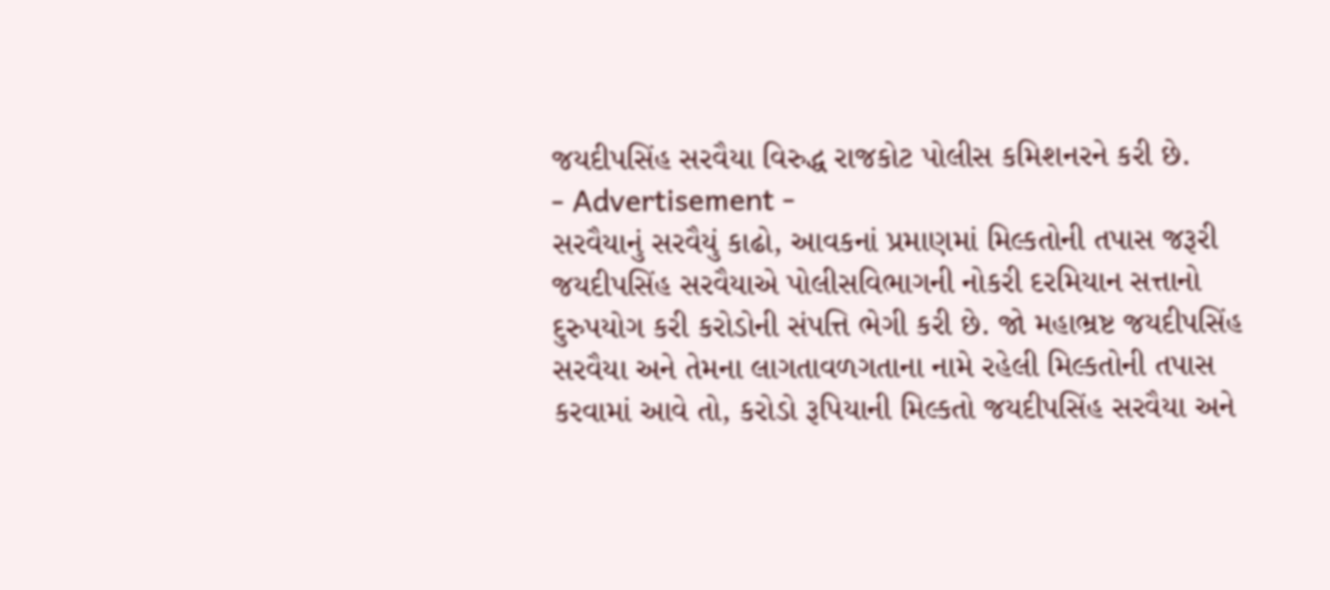જયદીપસિંહ સરવૈયા વિરુદ્ધ રાજકોટ પોલીસ કમિશનરને કરી છે.
- Advertisement -
સરવૈયાનું સરવૈયું કાઢો, આવકનાં પ્રમાણમાં મિલ્કતોની તપાસ જરૂરી
જયદીપસિંહ સરવૈયાએ પોલીસવિભાગની નોકરી દરમિયાન સત્તાનો દુરુપયોગ કરી કરોડોની સંપત્તિ ભેગી કરી છે. જો મહાભ્રષ્ટ જયદીપસિંહ સરવૈયા અને તેમના લાગતાવળગતાના નામે રહેલી મિલ્કતોની તપાસ કરવામાં આવે તો, કરોડો રૂપિયાની મિલ્કતો જયદીપસિંહ સરવૈયા અને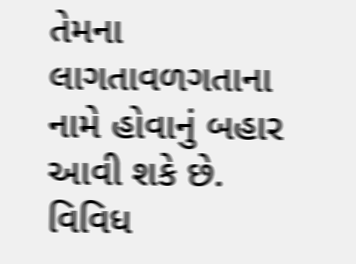તેમના લાગતાવળગતાના નામે હોવાનું બહાર આવી શકે છે. વિવિધ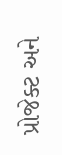પ્રોજેક્ટ અને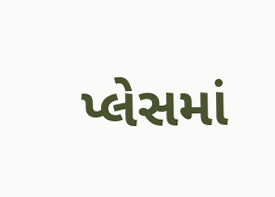પ્લેસમાં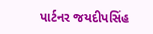પાર્ટનર જયદીપસિંહ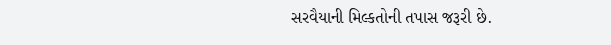સરવૈયાની મિલ્કતોની તપાસ જરૂરી છે.